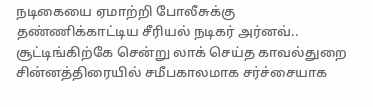நடிகையை ஏமாற்றி போலீசுக்கு தண்ணிக்காட்டிய சீரியல் நடிகர் அர்னவ்.. சூட்டிங்கிற்கே சென்று லாக் செய்த காவல்துறை
சின்னத்திரையில் சமீபகாலமாக சர்ச்சையாக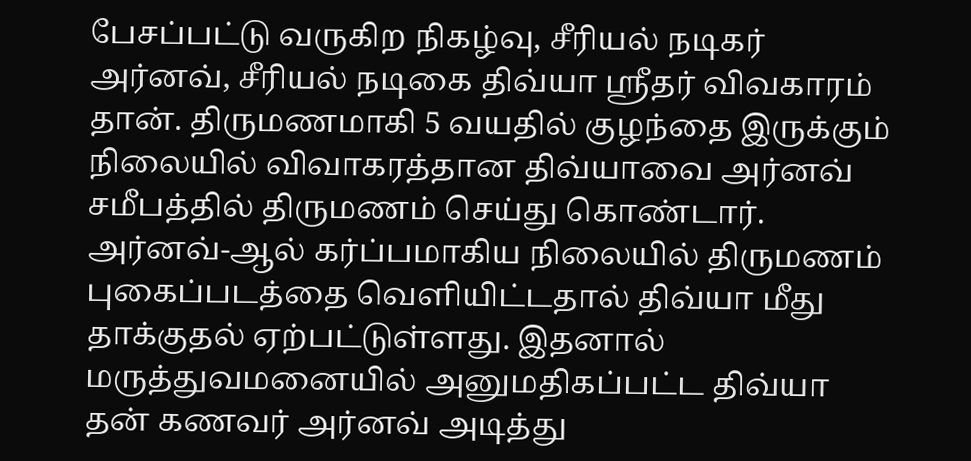பேசப்பட்டு வருகிற நிகழ்வு, சீரியல் நடிகர் அர்னவ், சீரியல் நடிகை திவ்யா ஸ்ரீதர் விவகாரம் தான். திருமணமாகி 5 வயதில் குழந்தை இருக்கும் நிலையில் விவாகரத்தான திவ்யாவை அர்னவ் சமீபத்தில் திருமணம் செய்து கொண்டார்.
அர்னவ்-ஆல் கர்ப்பமாகிய நிலையில் திருமணம் புகைப்படத்தை வெளியிட்டதால் திவ்யா மீது தாக்குதல் ஏற்பட்டுள்ளது. இதனால் மருத்துவமனையில் அனுமதிகப்பட்ட திவ்யா தன் கணவர் அர்னவ் அடித்து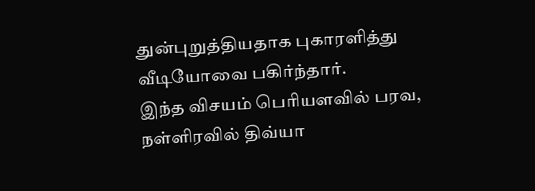துன்புறுத்தியதாக புகாரளித்து வீடியோவை பகிர்ந்தார்.
இந்த விசயம் பெரியளவில் பரவ, நள்ளிரவில் திவ்யா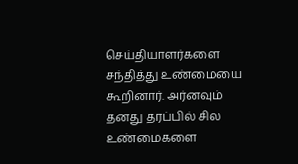செய்தியாளர்களை சந்தித்து உண்மையை கூறினார். அர்னவும் தனது தரப்பில் சில உண்மைகளை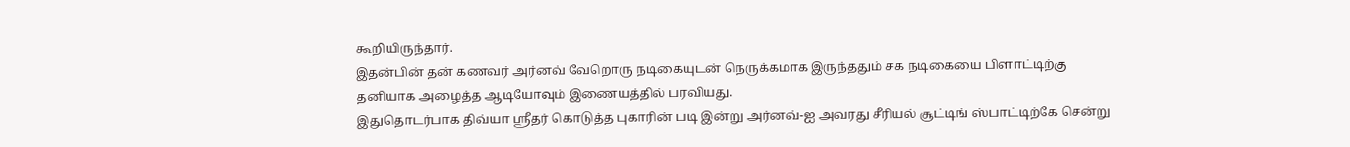கூறியிருந்தார்.
இதன்பின் தன் கணவர் அர்னவ் வேறொரு நடிகையுடன் நெருக்கமாக இருந்ததும் சக நடிகையை பிளாட்டிற்கு தனியாக அழைத்த ஆடியோவும் இணையத்தில் பரவியது.
இதுதொடர்பாக திவ்யா ஸ்ரீதர் கொடுத்த புகாரின் படி இன்று அர்னவ்-ஐ அவரது சீரியல் சூட்டிங் ஸ்பாட்டிற்கே சென்று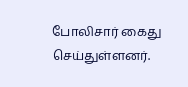போலிசார் கைது செய்துள்ளனர்.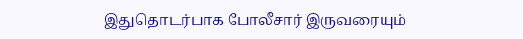இதுதொடர்பாக போலீசார் இருவரையும்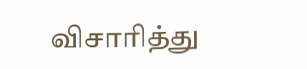விசாரித்து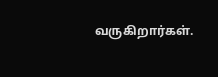வருகிறார்கள்.